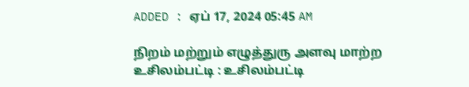ADDED : ஏப் 17, 2024 05:45 AM

நிறம் மற்றும் எழுத்துரு அளவு மாற்ற
உசிலம்பட்டி : உசிலம்பட்டி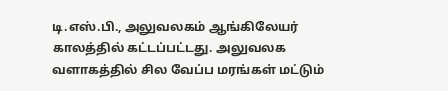டி.எஸ்.பி., அலுவலகம் ஆங்கிலேயர் காலத்தில் கட்டப்பட்டது. அலுவலக வளாகத்தில் சில வேப்ப மரங்கள் மட்டும்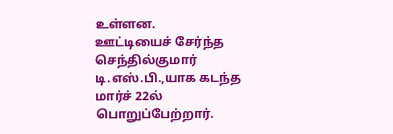உள்ளன.
ஊட்டியைச் சேர்ந்த செந்தில்குமார் டி.எஸ்.பி.,யாக கடந்த மார்ச் 22ல் பொறுப்பேற்றார்.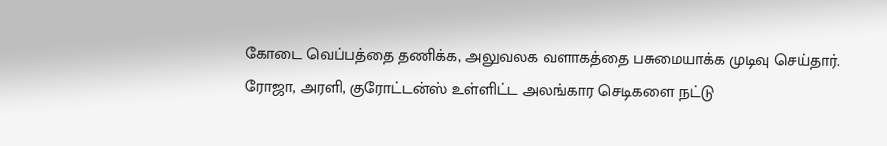கோடை வெப்பத்தை தணிக்க, அலுவலக வளாகத்தை பசுமையாக்க முடிவு செய்தார். ரோஜா, அரளி, குரோட்டன்ஸ் உள்ளிட்ட அலங்கார செடிகளை நட்டு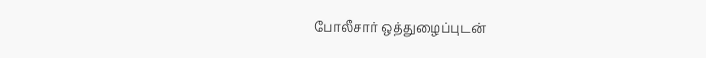போலீசார் ஒத்துழைப்புடன்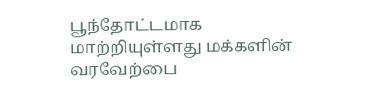பூந்தோட்டமாக மாற்றியுள்ளது மக்களின் வரவேற்பை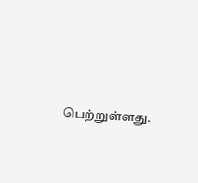பெற்றுள்ளது.